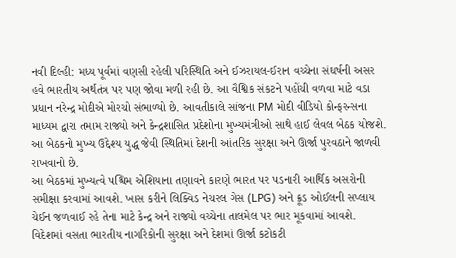નવી દિલ્હી: મધ્ય પૂર્વમાં વણસી રહેલી પરિસ્થિતિ અને ઈઝરાયલ-ઈરાન વચ્ચેના સંઘર્ષની અસર હવે ભારતીય અર્થતંત્ર પર પણ જોવા મળી રહી છે. આ વૈશ્વિક સંકટને પહોંચી વળવા માટે વડા પ્રધાન નરેન્દ્ર મોદીએ મોરચો સંભાળ્યો છે. આવતીકાલે સાંજના PM મોદી વીડિયો કોન્ફરન્સના માધ્યમ દ્વારા તમામ રાજ્યો અને કેન્દ્રશાસિત પ્રદેશોના મુખ્યમંત્રીઓ સાથે હાઈ લેવલ બેઠક યોજશે. આ બેઠકનો મુખ્ય ઉદ્દેશ્ય યુદ્ધ જેવી સ્થિતિમાં દેશની આંતરિક સુરક્ષા અને ઊર્જા પુરવઠાને જાળવી રાખવાનો છે.
આ બેઠકમાં મુખ્યત્વે પશ્ચિમ એશિયાના તણાવને કારણે ભારત પર પડનારી આર્થિક અસરોની સમીક્ષા કરવામાં આવશે. ખાસ કરીને લિક્વિડ નેચરલ ગેસ (LPG) અને ક્રૂડ ઓઈલની સપ્લાય ચેઈન જળવાઈ રહે તેના માટે કેન્દ્ર અને રાજ્યો વચ્ચેના તાલમેલ પર ભાર મૂકવામાં આવશે. વિદેશમાં વસતા ભારતીય નાગરિકોની સુરક્ષા અને દેશમાં ઊર્જા કટોકટી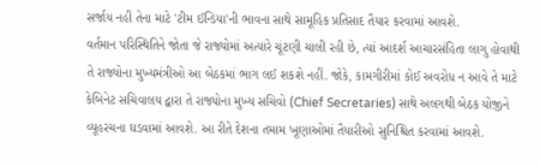સર્જાય નહીં તેના માટે 'ટીમ ઈન્ડિયા'ની ભાવના સાથે સામૂહિક પ્રતિસાદ તૈયાર કરવામાં આવશે.
વર્તમાન પરિસ્થિતિને જોતા જે રાજ્યોમાં અત્યારે ચૂંટણી ચાલી રહી છે, ત્યાં આદર્શ આચારસંહિતા લાગુ હોવાથી તે રાજ્યોના મુખ્યમંત્રીઓ આ બેઠકમાં ભાગ લઈ શકશે નહીં. જોકે, કામગીરીમાં કોઈ અવરોધ ન આવે તે માટે કેબિનેટ સચિવાલય દ્વારા તે રાજ્યોના મુખ્ય સચિવો (Chief Secretaries) સાથે અલગથી બેઠક યોજીને વ્યૂહરચના ઘડવામાં આવશે. આ રીતે દેશના તમામ ખૂણાઓમાં તૈયારીઓ સુનિશ્ચિત કરવામાં આવશે.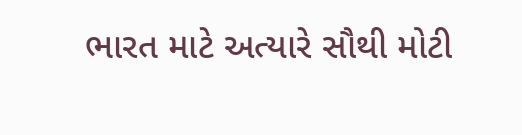ભારત માટે અત્યારે સૌથી મોટી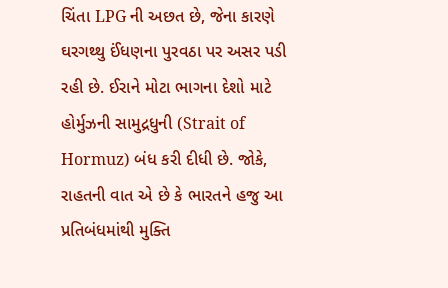ચિંતા LPG ની અછત છે, જેના કારણે ઘરગથ્થુ ઈંધણના પુરવઠા પર અસર પડી રહી છે. ઈરાને મોટા ભાગના દેશો માટે હોર્મુઝની સામુદ્રધુની (Strait of Hormuz) બંધ કરી દીધી છે. જોકે, રાહતની વાત એ છે કે ભારતને હજુ આ પ્રતિબંધમાંથી મુક્તિ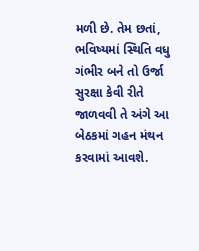મળી છે. તેમ છતાં, ભવિષ્યમાં સ્થિતિ વધુ ગંભીર બને તો ઉર્જા સુરક્ષા કેવી રીતે જાળવવી તે અંગે આ બેઠકમાં ગહન મંથન કરવામાં આવશે.